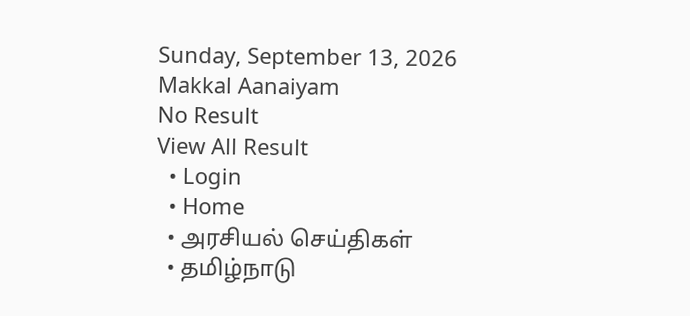Sunday, September 13, 2026
Makkal Aanaiyam
No Result
View All Result
  • Login
  • Home
  • அரசியல் செய்திகள்
  • தமிழ்நாடு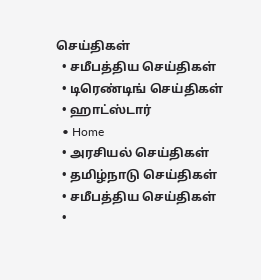செய்திகள்
  • சமீபத்திய செய்திகள்
  • டிரெண்டிங் செய்திகள்
  • ஹாட்ஸ்டார்
  • Home
  • அரசியல் செய்திகள்
  • தமிழ்நாடு செய்திகள்
  • சமீபத்திய செய்திகள்
  •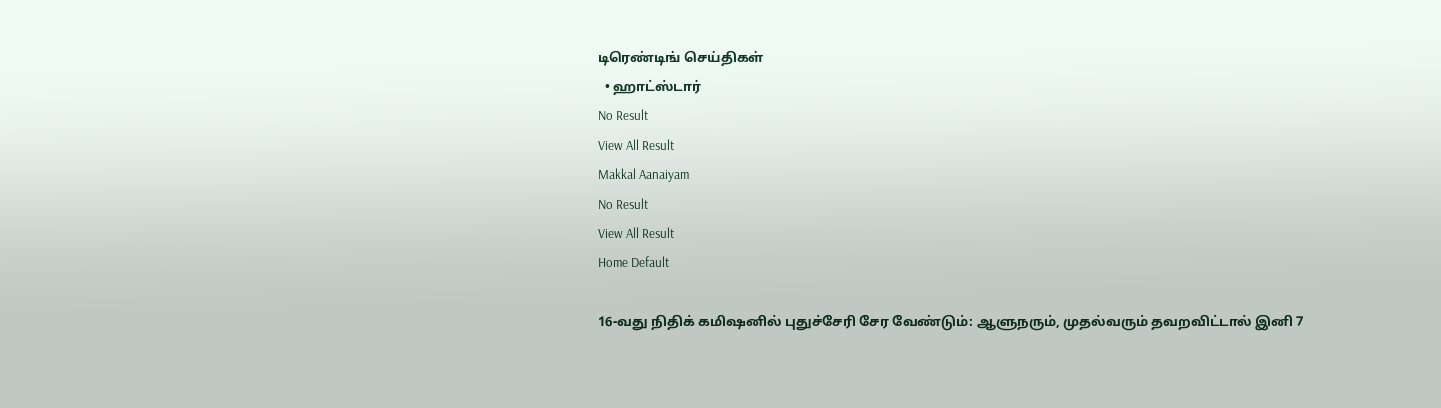டிரெண்டிங் செய்திகள்
  • ஹாட்ஸ்டார்
No Result
View All Result
Makkal Aanaiyam
No Result
View All Result
Home Default

16-வது நிதிக் கமிஷனில் புதுச்சேரி சேர வேண்டும்: ஆளுநரும், முதல்வரும் தவறவிட்டால் இனி 7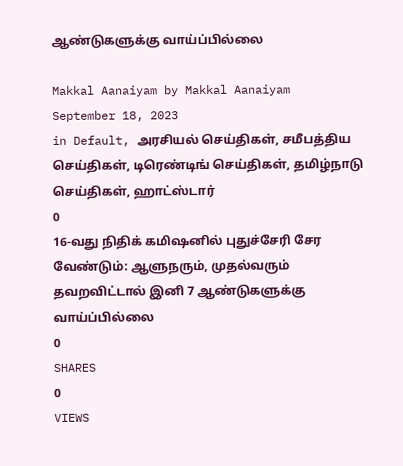ஆண்டுகளுக்கு வாய்ப்பில்லை

Makkal Aanaiyam by Makkal Aanaiyam
September 18, 2023
in Default, அரசியல் செய்திகள், சமீபத்திய செய்திகள், டிரெண்டிங் செய்திகள், தமிழ்நாடு செய்திகள், ஹாட்ஸ்டார்
0
16-வது நிதிக் கமிஷனில் புதுச்சேரி சேர வேண்டும்: ஆளுநரும், முதல்வரும் தவறவிட்டால் இனி 7 ஆண்டுகளுக்கு வாய்ப்பில்லை
0
SHARES
0
VIEWS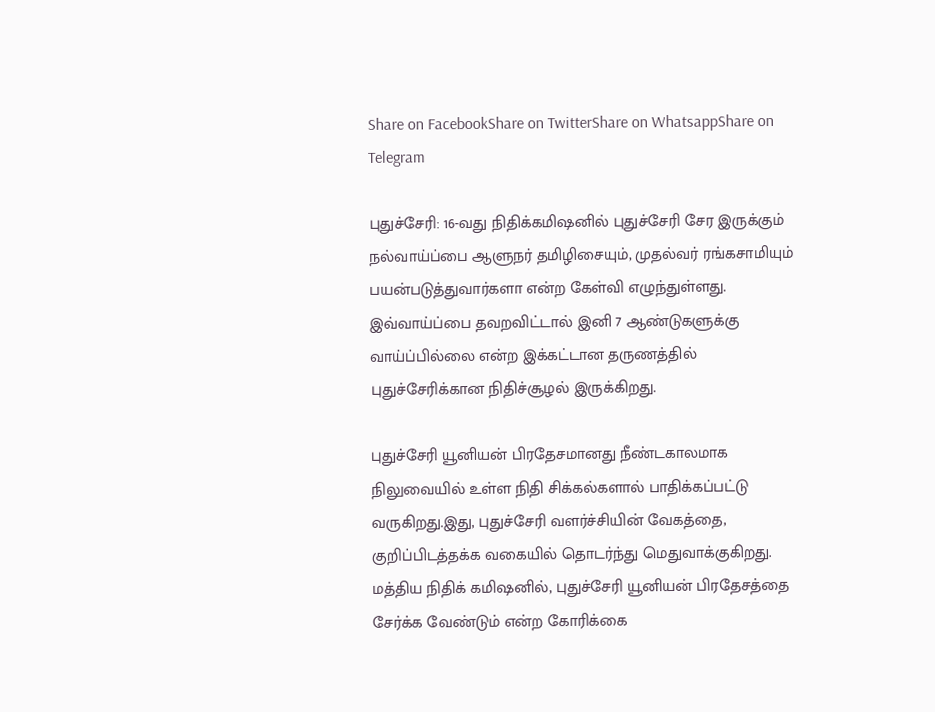Share on FacebookShare on TwitterShare on WhatsappShare on Telegram

புதுச்சேரி: 16-வது நிதிக்கமிஷனில் புதுச்சேரி சேர இருக்கும் நல்வாய்ப்பை ஆளுநர் தமிழிசையும், முதல்வர் ரங்கசாமியும் பயன்படுத்துவார்களா என்ற கேள்வி எழுந்துள்ளது. இவ்வாய்ப்பை தவறவிட்டால் இனி 7 ஆண்டுகளுக்கு வாய்ப்பில்லை என்ற இக்கட்டான தருணத்தில் புதுச்சேரிக்கான நிதிச்சூழல் இருக்கிறது.

புதுச்சேரி யூனியன் பிரதேசமானது நீண்டகாலமாக நிலுவையில் உள்ள நிதி சிக்கல்களால் பாதிக்கப்பட்டு வருகிறது.இது, புதுச்சேரி வளர்ச்சியின் வேகத்தை, குறிப்பிடத்தக்க வகையில் தொடர்ந்து மெதுவாக்குகிறது. மத்திய நிதிக் கமிஷனில், புதுச்சேரி யூனியன் பிரதேசத்தை சேர்க்க வேண்டும் என்ற கோரிக்கை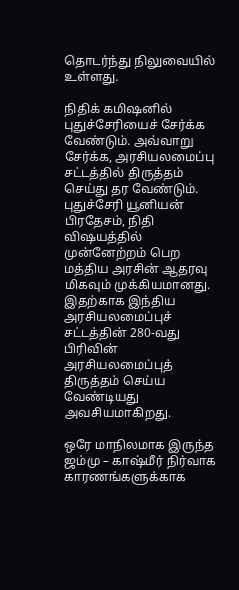தொடர்ந்து நிலுவையில் உள்ளது.

நிதிக் கமிஷனில் புதுச்சேரியைச் சேர்க்க வேண்டும். அவ்வாறு சேர்க்க, அரசியலமைப்பு சட்டத்தில் திருத்தம் செய்து தர வேண்டும். புதுச்சேரி யூனியன் பிரதேசம், நிதி விஷயத்தில் முன்னேற்றம் பெற மத்திய அரசின் ஆதரவு மிகவும் முக்கியமானது. இதற்காக இந்திய அரசியலமைப்புச் சட்டத்தின் 280-வது பிரிவின் அரசியலமைப்புத் திருத்தம் செய்ய வேண்டியது அவசியமாகிறது.

ஒரே மாநிலமாக இருந்த ஜம்மு – காஷ்மீர் நிர்வாக காரணங்களுக்காக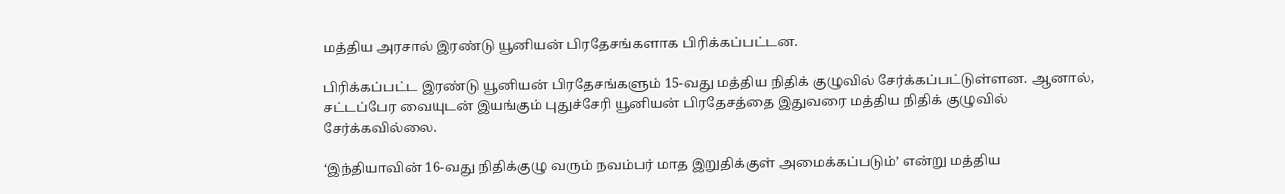மத்திய அரசால் இரண்டு யூனியன் பிரதேசங்களாக பிரிக்கப்பட்டன.

பிரிக்கப்பட்ட இரண்டு யூனியன் பிரதேசங்களும் 15-வது மத்திய நிதிக் குழுவில் சேர்க்கப்பட்டுள்ளன. ஆனால், சட்டப்பேர வையுடன் இயங்கும் புதுச்சேரி யூனியன் பிரதேசத்தை இதுவரை மத்திய நிதிக் குழுவில் சேர்க்கவில்லை.

‘இந்தியாவின் 16-வது நிதிக்குழு வரும் நவம்பர் மாத இறுதிக்குள் அமைக்கப்படும்’ என்று மத்திய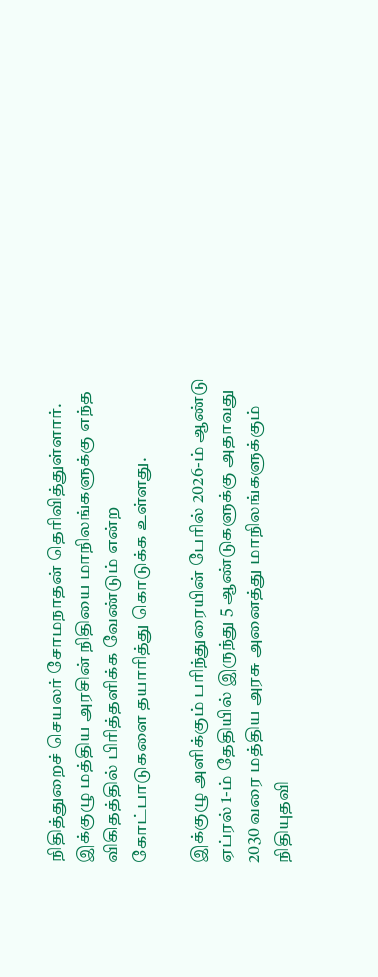நிதித்துறைச் செயலர் சோமநாதன் தெரிவித்துள்ளார். இக்குழு மத்திய அரசின் நிதியை மாநிலங்களுக்கு எந்த விகிதத்தில் பிரித்தளிக்க வேண்டும் என்ற கோட்பாடுகளை தயாரித்து கொடுக்க உள்ளது.

இக்குழு அளிக்கும் பரிந்துரையின் பேரில் 2026-ம் ஆண்டு ஏப்ரல் 1-ம் தேதியில் இருந்து 5 ஆண்டுகளுக்கு அதாவது 2030 வரை மத்திய அரசு அனைத்து மாநிலங்களுக்கும் நிதியுதவி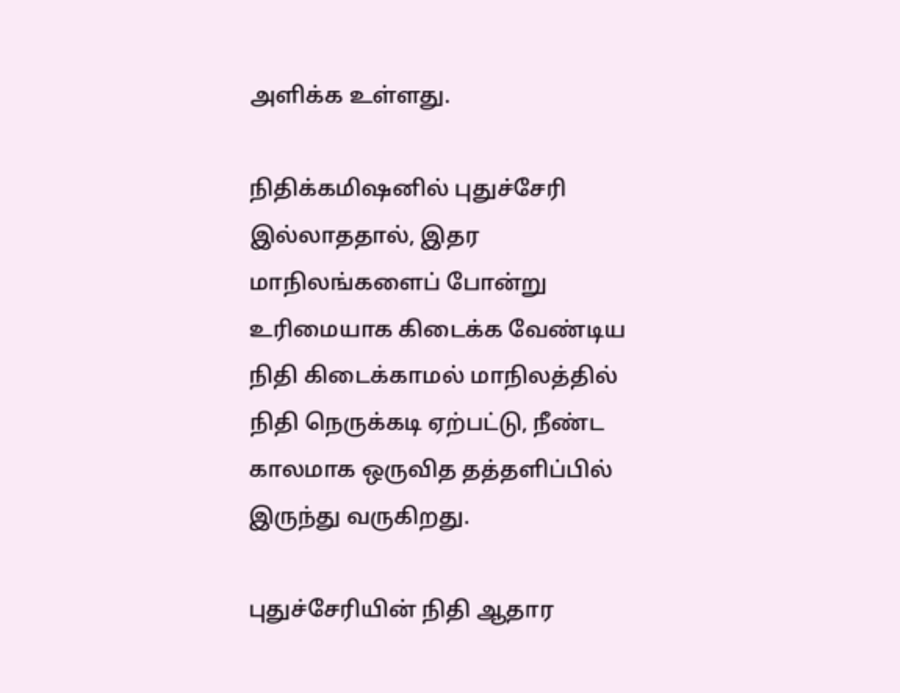அளிக்க உள்ளது.

நிதிக்கமிஷனில் புதுச்சேரி இல்லாததால், இதர மாநிலங்களைப் போன்று உரிமையாக கிடைக்க வேண்டிய நிதி கிடைக்காமல் மாநிலத்தில் நிதி நெருக்கடி ஏற்பட்டு, நீண்ட காலமாக ஒருவித தத்தளிப்பில் இருந்து வருகிறது.

புதுச்சேரியின் நிதி ஆதார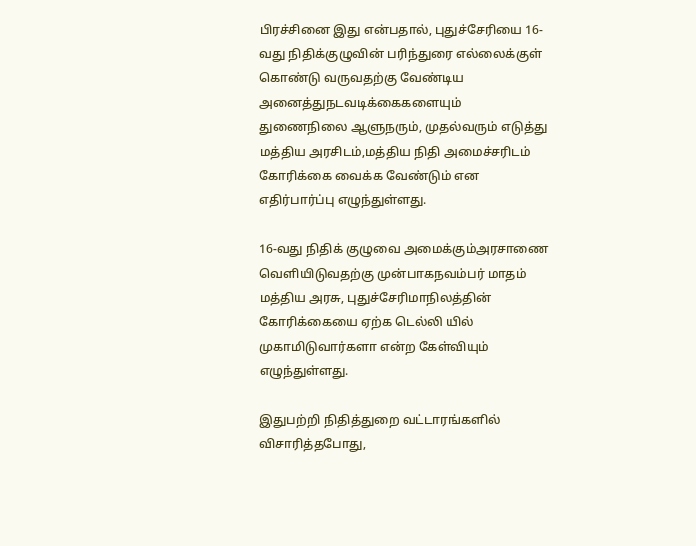பிரச்சினை இது என்பதால், புதுச்சேரியை 16-வது நிதிக்குழுவின் பரிந்துரை எல்லைக்குள் கொண்டு வருவதற்கு வேண்டிய அனைத்துநடவடிக்கைகளையும் துணைநிலை ஆளுநரும், முதல்வரும் எடுத்து மத்திய அரசிடம்,மத்திய நிதி அமைச்சரிடம் கோரிக்கை வைக்க வேண்டும் என எதிர்பார்ப்பு எழுந்துள்ளது.

16-வது நிதிக் குழுவை அமைக்கும்அரசாணை வெளியிடுவதற்கு முன்பாகநவம்பர் மாதம் மத்திய அரசு, புதுச்சேரிமாநிலத்தின் கோரிக்கையை ஏற்க டெல்லி யில் முகாமிடுவார்களா என்ற கேள்வியும் எழுந்துள்ளது.

இதுபற்றி நிதித்துறை வட்டாரங்களில் விசாரித்தபோது,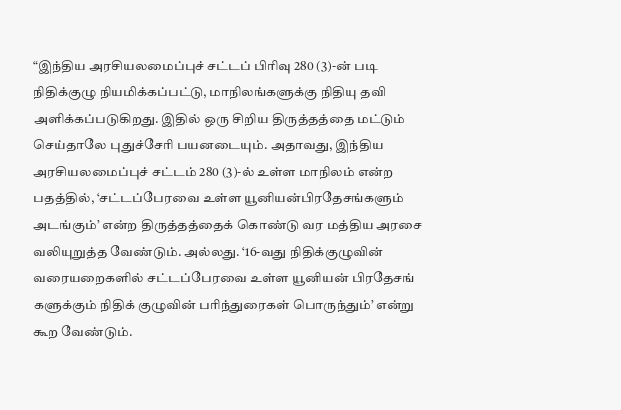“இந்திய அரசியலமைப்புச் சட்டப் பிரிவு 280 (3)-ன் படி நிதிக்குழு நியமிக்கப்பட்டு, மாநிலங்களுக்கு நிதியு தவி அளிக்கப்படுகிறது. இதில் ஒரு சிறிய திருத்தத்தை மட்டும் செய்தாலே புதுச்சேரி பயனடையும். அதாவது, இந்திய அரசியலமைப்புச் சட்டம் 280 (3)-ல் உள்ள மாநிலம் என்ற பதத்தில், ‘சட்டப்பேரவை உள்ள யூனியன்பிரதேசங்களும் அடங்கும்’ என்ற திருத்தத்தைக் கொண்டு வர மத்திய அரசை வலியுறுத்த வேண்டும். அல்லது. ‘16-வது நிதிக்குழுவின் வரையறைகளில் சட்டப்பேரவை உள்ள யூனியன் பிரதேசங் களுக்கும் நிதிக் குழுவின் பரிந்துரைகள் பொருந்தும்’ என்று கூற வேண்டும்.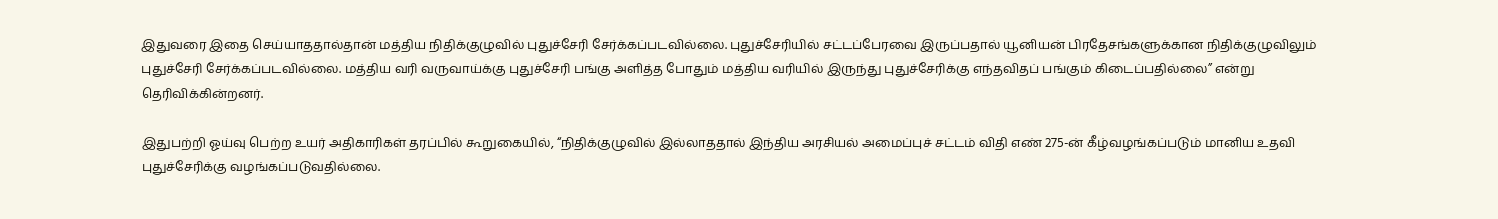இதுவரை இதை செய்யாததால்தான் மத்திய நிதிக்குழுவில் புதுச்சேரி சேர்க்கப்படவில்லை. புதுச்சேரியில் சட்டப்பேரவை இருப்பதால் யூனியன் பிரதேசங்களுக்கான நிதிக்குழுவிலும் புதுச்சேரி சேர்க்கப்படவில்லை. மத்திய வரி வருவாய்க்கு புதுச்சேரி பங்கு அளித்த போதும் மத்திய வரியில் இருந்து புதுச்சேரிக்கு எந்தவிதப் பங்கும் கிடைப்பதில்லை” என்று தெரிவிக்கின்றனர்.

இதுபற்றி ஓய்வு பெற்ற உயர் அதிகாரிகள் தரப்பில் கூறுகையில், “நிதிக்குழுவில் இல்லாததால் இந்திய அரசியல் அமைப்புச் சட்டம் விதி எண் 275-ன் கீழ்வழங்கப்படும் மானிய உதவி புதுச்சேரிக்கு வழங்கப்படுவதில்லை.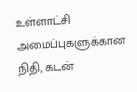உள்ளாட்சி அமைப்புகளுக்கான நிதி, கடன்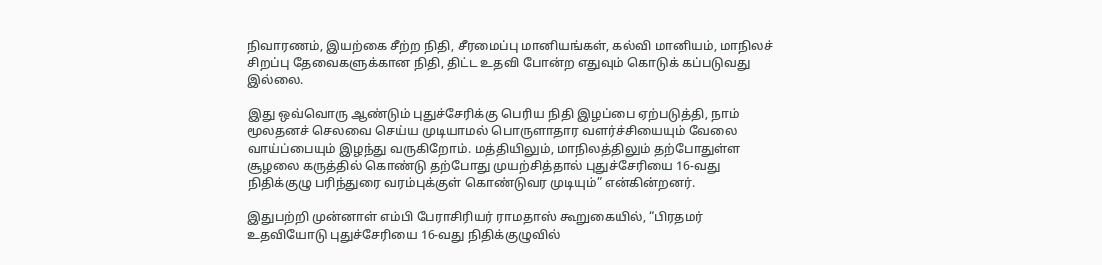நிவாரணம், இயற்கை சீற்ற நிதி, சீரமைப்பு மானியங்கள், கல்வி மானியம், மாநிலச் சிறப்பு தேவைகளுக்கான நிதி, திட்ட உதவி போன்ற எதுவும் கொடுக் கப்படுவது இல்லை.

இது ஒவ்வொரு ஆண்டும் புதுச்சேரிக்கு பெரிய நிதி இழப்பை ஏற்படுத்தி, நாம் மூலதனச் செலவை செய்ய முடியாமல் பொருளாதார வளர்ச்சியையும் வேலை வாய்ப்பையும் இழந்து வருகிறோம். மத்தியிலும், மாநிலத்திலும் தற்போதுள்ள சூழலை கருத்தில் கொண்டு தற்போது முயற்சித்தால் புதுச்சேரியை 16-வது நிதிக்குழு பரிந்துரை வரம்புக்குள் கொண்டுவர முடியும்” என்கின்றனர்.

இதுபற்றி முன்னாள் எம்பி பேராசிரியர் ராமதாஸ் கூறுகையில், “பிரதமர் உதவியோடு புதுச்சேரியை 16-வது நிதிக்குழுவில்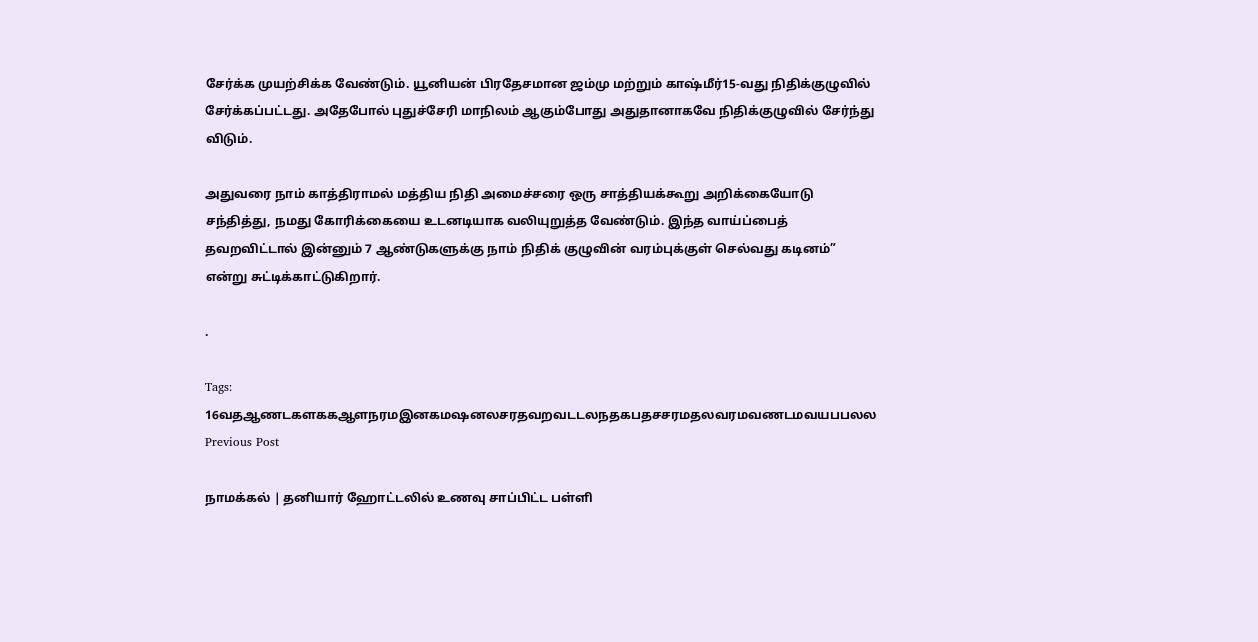சேர்க்க முயற்சிக்க வேண்டும். யூனியன் பிரதேசமான ஜம்மு மற்றும் காஷ்மீர்15-வது நிதிக்குழுவில் சேர்க்கப்பட்டது. அதேபோல் புதுச்சேரி மாநிலம் ஆகும்போது அதுதானாகவே நிதிக்குழுவில் சேர்ந்து விடும்.

அதுவரை நாம் காத்திராமல் மத்திய நிதி அமைச்சரை ஒரு சாத்தியக்கூறு அறிக்கையோடு சந்தித்து, நமது கோரிக்கையை உடனடியாக வலியுறுத்த வேண்டும். இந்த வாய்ப்பைத் தவறவிட்டால் இன்னும் 7 ஆண்டுகளுக்கு நாம் நிதிக் குழுவின் வரம்புக்குள் செல்வது கடினம்” என்று சுட்டிக்காட்டுகிறார்.

.

Tags: 16வதஆணடகளககஆளநரமஇனகமஷனலசரதவறவடடலநதகபதசசரமதலவரமவணடமவயபபலல
Previous Post

நாமக்கல் | தனியார் ஹோட்டலில் உணவு சாப்பிட்ட பள்ளி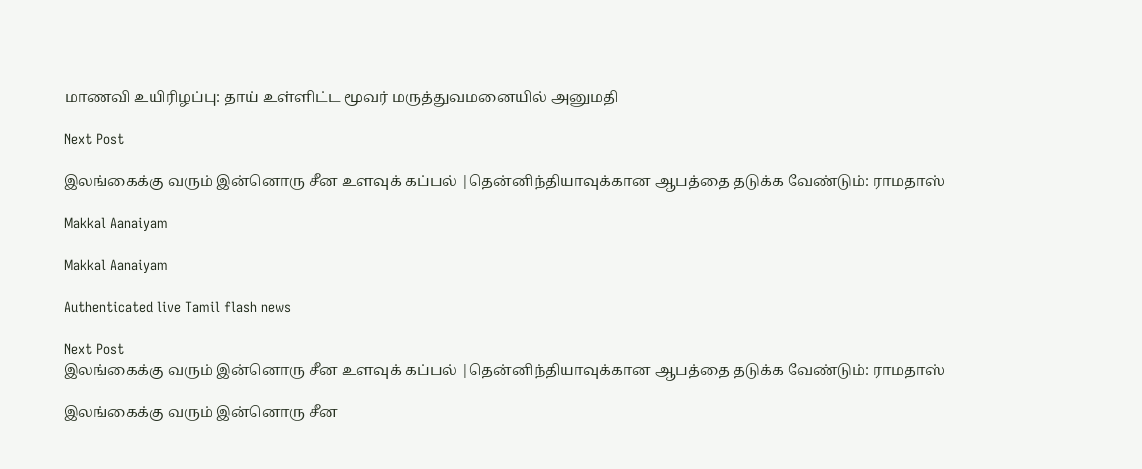மாணவி உயிரிழப்பு: தாய் உள்ளிட்ட மூவர் மருத்துவமனையில் அனுமதி

Next Post

இலங்கைக்கு வரும் இன்னொரு சீன உளவுக் கப்பல் |தென்னிந்தியாவுக்கான ஆபத்தை தடுக்க வேண்டும்: ராமதாஸ்

Makkal Aanaiyam

Makkal Aanaiyam

Authenticated live Tamil flash news

Next Post
இலங்கைக்கு வரும் இன்னொரு சீன உளவுக் கப்பல் |தென்னிந்தியாவுக்கான ஆபத்தை தடுக்க வேண்டும்: ராமதாஸ்

இலங்கைக்கு வரும் இன்னொரு சீன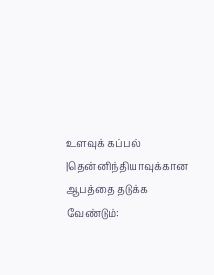உளவுக் கப்பல் |தென்னிந்தியாவுக்கான ஆபத்தை தடுக்க வேண்டும்: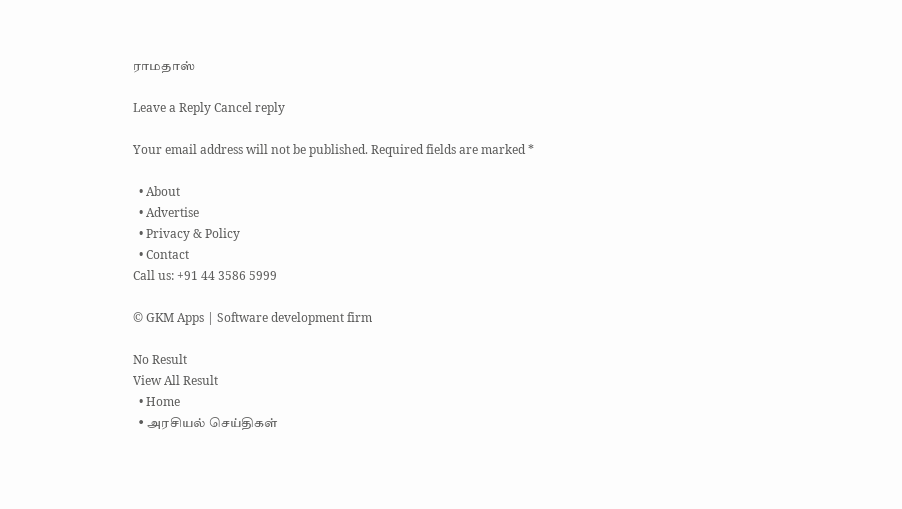ராமதாஸ்

Leave a Reply Cancel reply

Your email address will not be published. Required fields are marked *

  • About
  • Advertise
  • Privacy & Policy
  • Contact
Call us: +91 44 3586 5999

© GKM Apps | Software development firm

No Result
View All Result
  • Home
  • அரசியல் செய்திகள்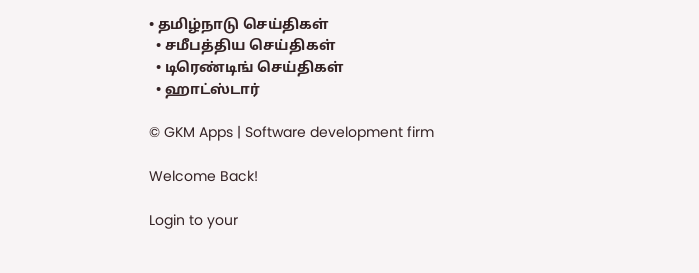• தமிழ்நாடு செய்திகள்
  • சமீபத்திய செய்திகள்
  • டிரெண்டிங் செய்திகள்
  • ஹாட்ஸ்டார்

© GKM Apps | Software development firm

Welcome Back!

Login to your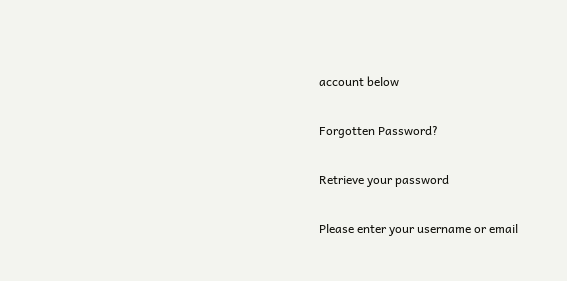account below

Forgotten Password?

Retrieve your password

Please enter your username or email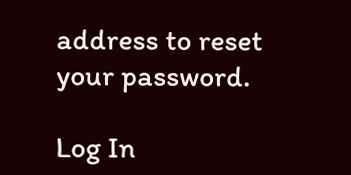address to reset your password.

Log In